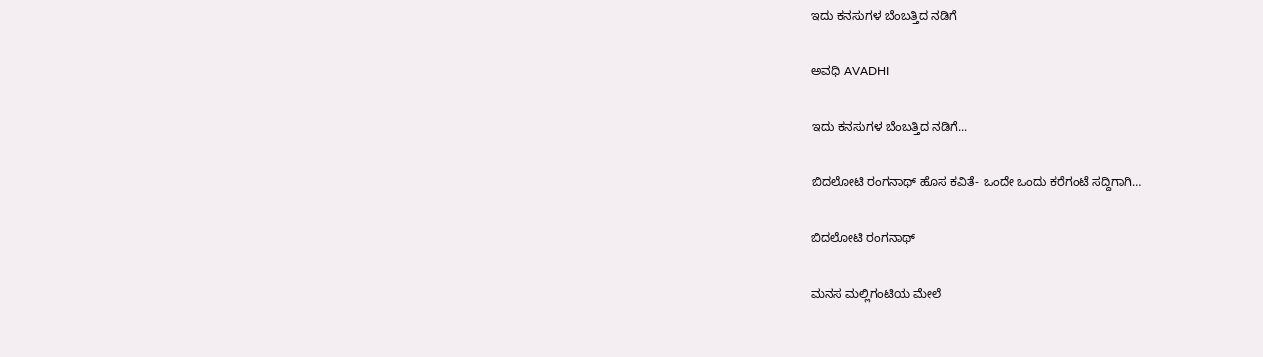ಇದು ಕನಸುಗಳ ಬೆಂಬತ್ತಿದ ನಡಿಗೆ‍

ಅವಧಿ AVADHI

ಇದು ಕನಸುಗಳ ಬೆಂಬತ್ತಿದ ನಡಿಗೆ...

ಬಿದಲೋಟಿ ರಂಗನಾಥ್ ಹೊಸ ಕವಿತೆ- ಒಂದೇ ಒಂದು ಕರೆಗಂಟೆ ಸದ್ದಿಗಾಗಿ…

ಬಿದಲೋಟಿ ರಂಗನಾಥ್

ಮನಸ ಮಲ್ಲಿಗಂಟಿಯ ಮೇಲೆ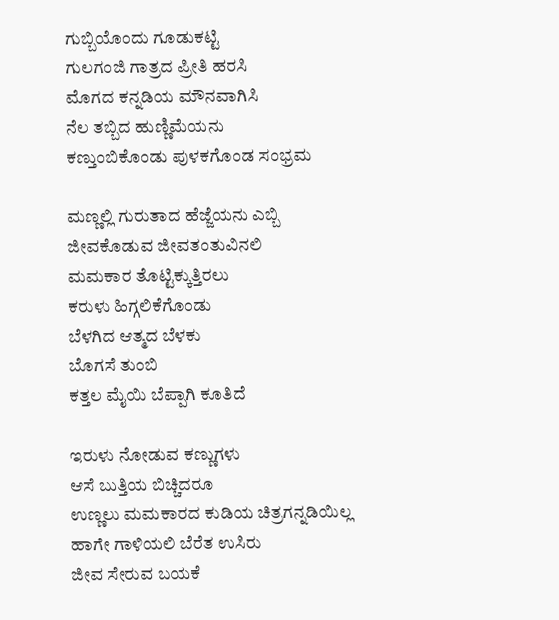ಗುಬ್ಬಿಯೊಂದು ಗೂಡುಕಟ್ಟಿ
ಗುಲಗಂಜಿ ಗಾತ್ರದ ಪ್ರೀತಿ ಹರಸಿ
ಮೊಗದ ಕನ್ನಡಿಯ ಮೌನವಾಗಿಸಿ
ನೆಲ ತಬ್ಬಿದ ಹುಣ್ಣಿಮೆಯನು
ಕಣ್ತುಂಬಿಕೊಂಡು ಪುಳಕಗೊಂಡ ಸಂಭ್ರಮ

ಮಣ್ಣಲ್ಲಿ ಗುರುತಾದ ಹೆಜ್ಜೆಯನು ಎಬ್ಬಿ
ಜೀವಕೊಡುವ ಜೀವತಂತುವಿನಲಿ
ಮಮಕಾರ ತೊಟ್ಟಿಕ್ಕುತ್ತಿರಲು
ಕರುಳು ಹಿಗ್ಗಲಿಕೆಗೊಂಡು
ಬೆಳಗಿದ ಆತ್ಮದ ಬೆಳಕು
ಬೊಗಸೆ ತುಂಬಿ
ಕತ್ತಲ ಮೈಯಿ ಬೆಪ್ಪಾಗಿ ಕೂತಿದೆ

ಇರುಳು ನೋಡುವ ಕಣ್ಣುಗಳು
ಆಸೆ ಬುತ್ತಿಯ ಬಿಚ್ಚಿದರೂ
ಉಣ್ಣಲು ಮಮಕಾರದ ಕುಡಿಯ ಚಿತ್ರಗನ್ನಡಿಯಿಲ್ಲ
ಹಾಗೇ ಗಾಳಿಯಲಿ ಬೆರೆತ ಉಸಿರು
ಜೀವ ಸೇರುವ ಬಯಕೆ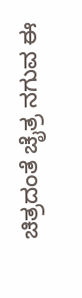ಚಿತ್ರದಂತೆ ಚೈತ್ರ ನಗುವ ಈ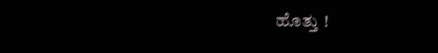ಹೊತ್ತು !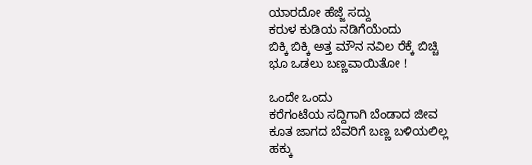ಯಾರದೋ ಹೆಜ್ಜೆ ಸದ್ದು
ಕರುಳ ಕುಡಿಯ ನಡಿಗೆಯೆಂದು
ಬಿಕ್ಕಿ ಬಿಕ್ಕಿ ಅತ್ತ ಮೌನ ನವಿಲ ರೆಕ್ಕೆ ಬಿಚ್ಚಿ
ಭೂ ಒಡಲು ಬಣ್ಣವಾಯಿತೋ !

ಒಂದೇ ಒಂದು
ಕರೆಗಂಟೆಯ ಸದ್ದಿಗಾಗಿ ಬೆಂಡಾದ ಜೀವ
ಕೂತ ಜಾಗದ ಬೆವರಿಗೆ ಬಣ್ಣ ಬಳಿಯಲಿಲ್ಲ
ಹಕ್ಕು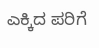ಎಕ್ಕಿದ ಪರಿಗೆ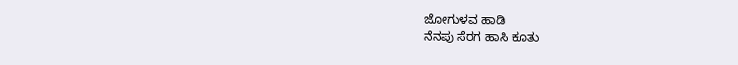ಜೋಗುಳವ ಹಾಡಿ
ನೆನಪು ಸೆರಗ ಹಾಸಿ ಕೂತು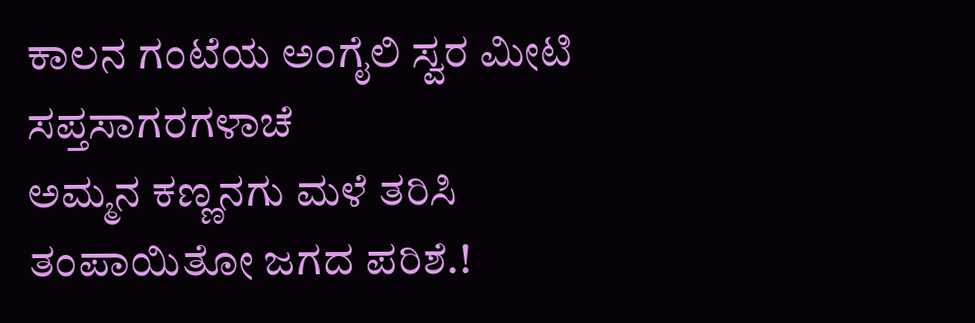ಕಾಲನ ಗಂಟೆಯ ಅಂಗೈಲಿ ಸ್ವರ ಮೀಟಿ
ಸಪ್ತಸಾಗರಗಳಾಚೆ
ಅಮ್ಮನ ಕಣ್ಣನಗು ಮಳೆ ತರಿಸಿ
ತಂಪಾಯಿತೋ ಜಗದ ಪರಿಶೆ.!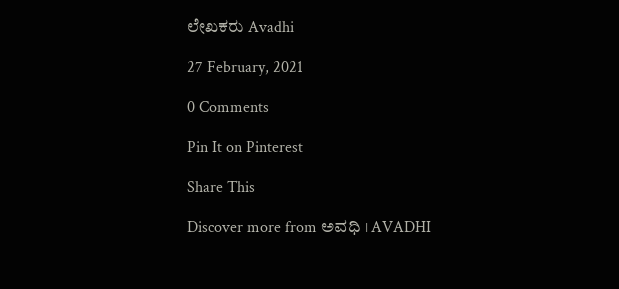ಲೇಖಕರು Avadhi

27 February, 2021

0 Comments

Pin It on Pinterest

Share This

Discover more from ಅವಧಿ । AVADHI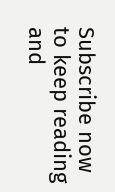Subscribe now to keep reading and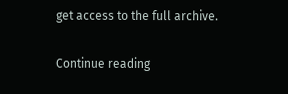get access to the full archive.

Continue reading